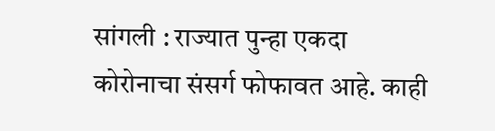सांगली : राज्यात पुन्हा एकदा कोरोनाचा संसर्ग फोफावत आहे. काही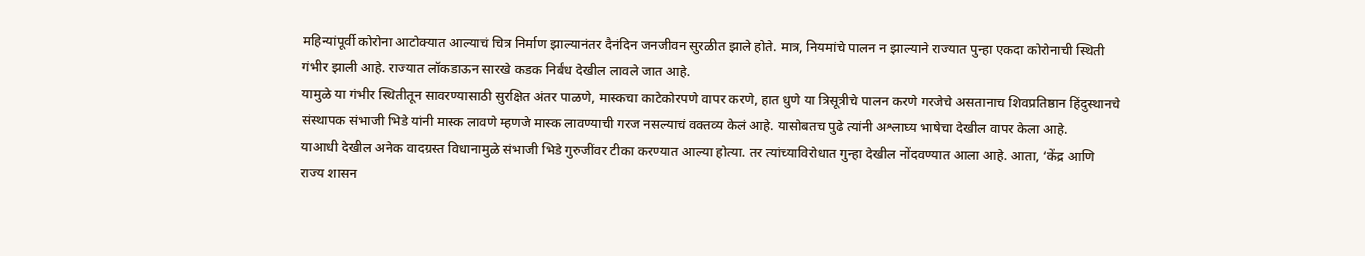महिन्यांपूर्वी कोरोना आटोक्यात आल्याचं चित्र निर्माण झाल्यानंतर दैनंदिन जनजीवन सुरळीत झाले होते. मात्र, नियमांचे पालन न झाल्याने राज्यात पुन्हा एकदा कोरोनाची स्थिती गंभीर झाली आहे. राज्यात लॉकडाऊन सारखे कडक निर्बंध देखील लावले जात आहे.
यामुळे या गंभीर स्थितीतून सावरण्यासाठी सुरक्षित अंतर पाळणे, मास्कचा काटेकोरपणे वापर करणे, हात धुणे या त्रिसूत्रीचे पालन करणे गरजेचे असतानाच शिवप्रतिष्ठान हिंदुस्थानचे संस्थापक संभाजी भिडे यांनी मास्क लावणे म्हणजे मास्क लावण्याची गरज नसल्याचं वक्तव्य केलं आहे. यासोबतच पुढे त्यांनी अश्लाघ्य भाषेचा देखील वापर केला आहे.
याआधी देखील अनेक वादग्रस्त विधानामुळे संभाजी भिडे गुरुजींवर टीका करण्यात आल्या होत्या. तर त्यांच्याविरोधात गुन्हा देखील नोंदवण्यात आला आहे. आता, ‘केंद्र आणि राज्य शासन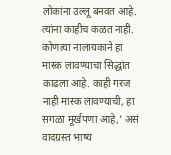लोकांना उल्लू बनवत आहे. त्यांना काहीच कळत नाही. कोणत्या नालायकाने हा मास्क लावण्याचा सिद्धांत काढला आहे. काही गरज नाही मास्क लावण्याची, हा सगळा मूर्खपणा आहे,’ असं वादग्रस्त भाष्य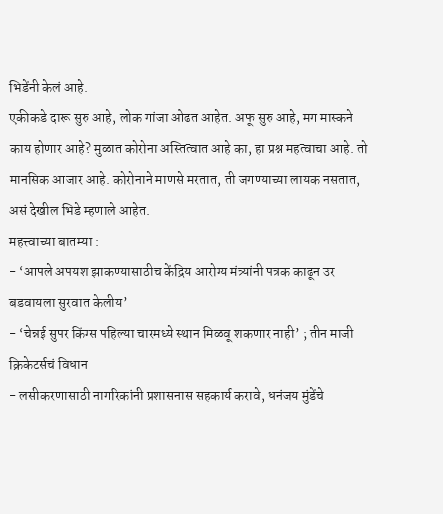भिडेंनी केलं आहे.
एकीकडे दारू सुरु आहे, लोक गांजा ओढत आहेत. अफू सुरु आहे, मग मास्कने काय होणार आहे? मुळात कोरोना अस्तित्वात आहे का, हा प्रश्न महत्वाचा आहे. तो मानसिक आजार आहे. कोरोनाने माणसे मरतात, ती जगण्याच्या लायक नसतात, असं देखील भिडे म्हणाले आहेत.
महत्त्वाच्या बातम्या :
- ‘आपले अपयश झाकण्यासाठीच केंद्रिय आरोग्य मंत्र्यांनी पत्रक काढून उर बडवायला सुरवात केलीय’
- ‘चेन्नई सुपर किंग्स पहिल्या चारमध्ये स्थान मिळवू शकणार नाही’ ; तीन माजी क्रिकेटर्सचं विधान
- लसीकरणासाठी नागरिकांनी प्रशासनास सहकार्य करावे, धनंजय मुंडेंचे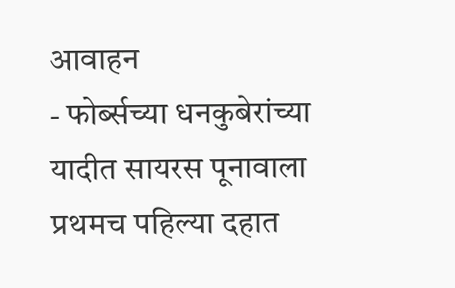आवाहन
- फोर्ब्सच्या धनकुबेरांच्या यादीत सायरस पूनावाला प्रथमच पहिल्या दहात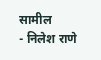सामील
- निलेश राणे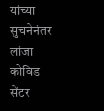यांच्या सुचनेनंतर लांजा कोविड सेंटर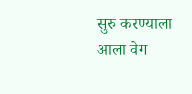सुरु करण्याला आला वेग